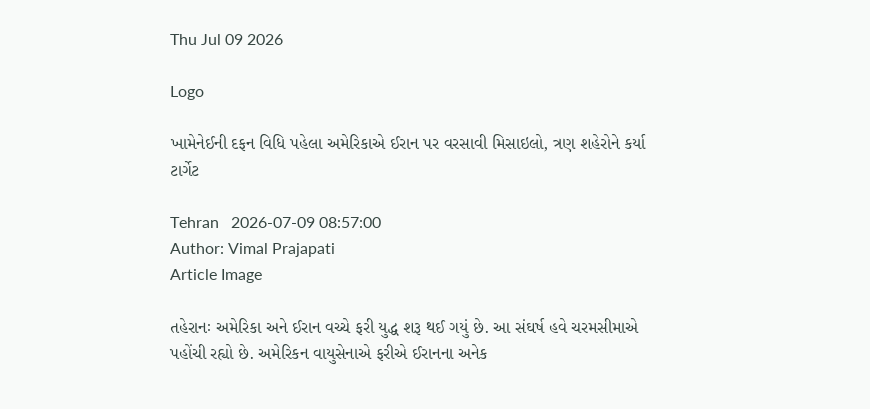Thu Jul 09 2026

Logo

ખામેનેઈની દફન વિધિ પહેલા અમેરિકાએ ઈરાન પર વરસાવી મિસાઇલો, ત્રણ શહેરોને કર્યા ટાર્ગેટ

Tehran   2026-07-09 08:57:00
Author: Vimal Prajapati
Article Image

તહેરાનઃ અમેરિકા અને ઈરાન વચ્ચે ફરી યુદ્ધ શરૂ થઈ ગયું છે. આ સંઘર્ષ હવે ચરમસીમાએ પહોંચી રહ્યો છે. અમેરિકન વાયુસેનાએ ફરીએ ઈરાનના અનેક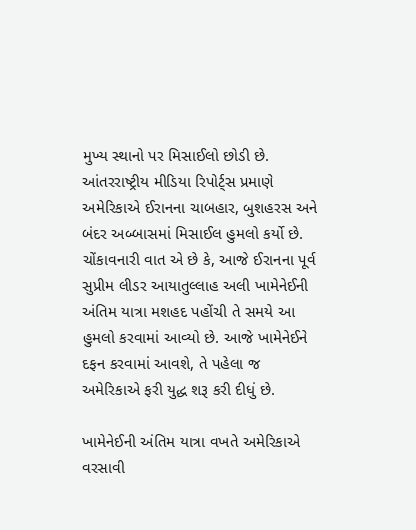મુખ્ય સ્થાનો પર મિસાઈલો છોડી છે. આંતરરાષ્ટ્રીય મીડિયા રિપોર્ટ્સ પ્રમાણે અમેરિકાએ ઈરાનના ચાબહાર, બુશહરસ અને બંદર અબ્બાસમાં મિસાઈલ હુમલો કર્યો છે. ચોંકાવનારી વાત એ છે કે, આજે ઈરાનના પૂર્વ સુપ્રીમ લીડર આયાતુલ્લાહ અલી ખામેનેઈની અંતિમ યાત્રા મશહદ પહોંચી તે સમયે આ હુમલો કરવામાં આવ્યો છે. આજે ખામેનેઈને દફન કરવામાં આવશે, તે પહેલા જ અમેરિકાએ ફરી યુદ્ધ શરૂ કરી દીધું છે.

ખામેનેઈની અંતિમ યાત્રા વખતે અમેરિકાએ વરસાવી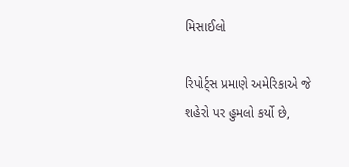મિસાઈલો

રિપોર્ટ્સ પ્રમાણે અમેરિકાએ જે શહેરો પર હુમલો કર્યો છે,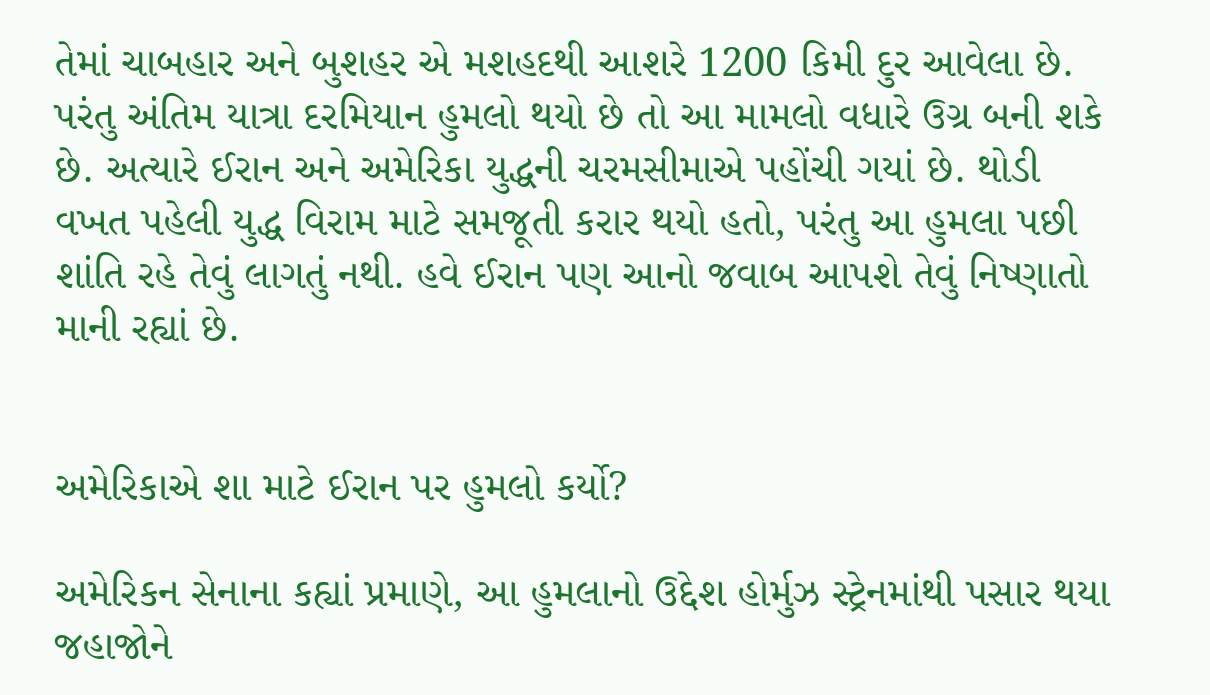તેમાં ચાબહાર અને બુશહર એ મશહદથી આશરે 1200 કિમી દુર આવેલા છે. પરંતુ અંતિમ યાત્રા દરમિયાન હુમલો થયો છે તો આ મામલો વધારે ઉગ્ર બની શકે છે. અત્યારે ઈરાન અને અમેરિકા યુદ્ધની ચરમસીમાએ પહોંચી ગયાં છે. થોડી વખત પહેલી યુદ્ધ વિરામ માટે સમજૂતી કરાર થયો હતો, પરંતુ આ હુમલા પછી શાંતિ રહે તેવું લાગતું નથી. હવે ઈરાન પણ આનો જવાબ આપશે તેવું નિષ્ણાતો માની રહ્યાં છે.


અમેરિકાએ શા માટે ઈરાન પર હુમલો કર્યો?

અમેરિકન સેનાના કહ્યાં પ્રમાણે, આ હુમલાનો ઉદ્દેશ હોર્મુઝ સ્ટ્રેનમાંથી પસાર થયા જહાજોને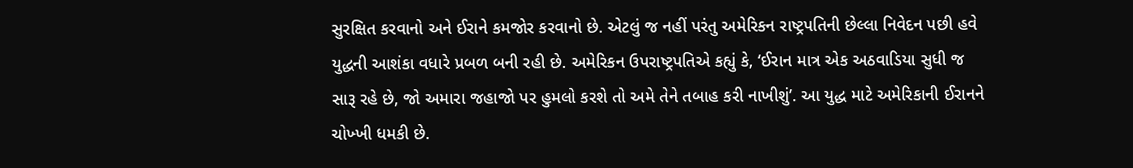સુરક્ષિત કરવાનો અને ઈરાને કમજોર કરવાનો છે. એટલું જ નહીં પરંતુ અમેરિકન રાષ્ટ્રપતિની છેલ્લા નિવેદન પછી હવે યુદ્ધની આશંકા વધારે પ્રબળ બની રહી છે. અમેરિકન ઉપરાષ્ટ્રપતિએ કહ્યું કે, ‘ઈરાન માત્ર એક અઠવાડિયા સુધી જ સારૂ રહે છે, જો અમારા જહાજો પર હુમલો કરશે તો અમે તેને તબાહ કરી નાખીશું’. આ યુદ્ધ માટે અમેરિકાની ઈરાનને ચોખ્ખી ધમકી છે.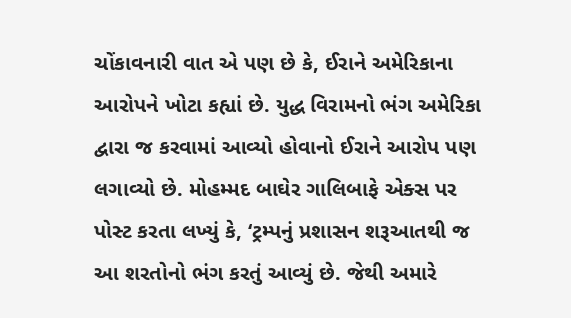ચોંકાવનારી વાત એ પણ છે કે, ઈરાને અમેરિકાના આરોપને ખોટા કહ્યાં છે. યુદ્ધ વિરામનો ભંગ અમેરિકા દ્વારા જ કરવામાં આવ્યો હોવાનો ઈરાને આરોપ પણ લગાવ્યો છે. મોહમ્મદ બાઘેર ગાલિબાફે એક્સ પર પોસ્ટ કરતા લખ્યું કે, ‘ટ્રમ્પનું પ્રશાસન શરૂઆતથી જ આ શરતોનો ભંગ કરતું આવ્યું છે. જેથી અમારે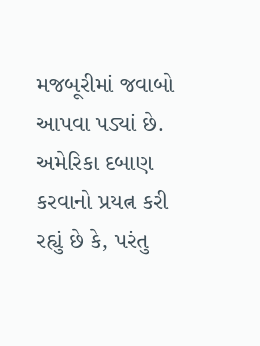મજબૂરીમાં જવાબો આપવા પડ્યાં છે. અમેરિકા દબાણ કરવાનો પ્રયત્ન કરી રહ્યું છે કે, પરંતુ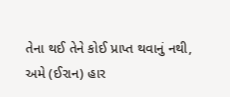તેના થઈ તેને કોઈ પ્રાપ્ત થવાનું નથી, અમે (ઈરાન) હાર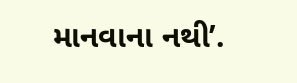માનવાના નથી’.